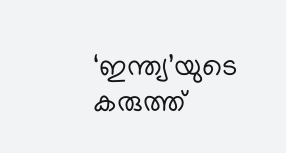‘ഇന്ത്യ’യുടെ കരുത്ത്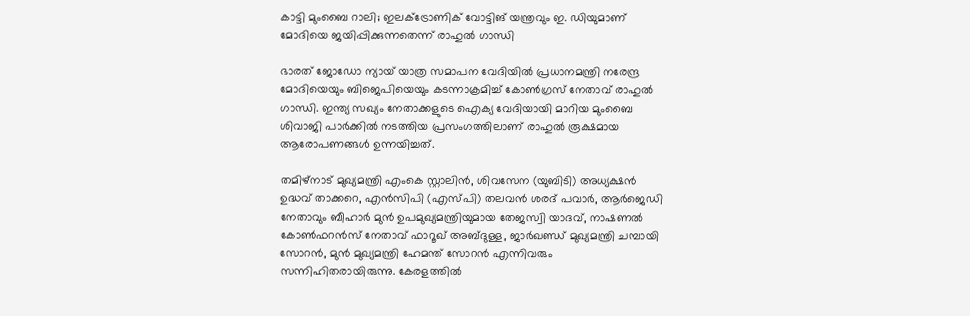കാട്ടി മുംബൈ റാലി; ഇലക്ട്രോണിക് വോട്ടിങ് യന്ത്രവും ഇ. ഡിയുമാണ് മോദിയെ ജയിപ്പിക്കുന്നതെന്ന് രാഹുൽ ഗാന്ധി

ഭാരത് ജോഡോ ന്യായ് യാത്ര സമാപന വേദിയില്‍ പ്രധാനമന്ത്രി നരേന്ദ്ര മോദിയെയും ബിജെപിയെയും കടന്നാക്രമിച്ച് കോണ്‍ഗ്രസ് നേതാവ് രാഹുല്‍ ഗാന്ധി. ഇന്ത്യ സഖ്യം നേതാക്കളുടെ ഐക്യ വേദിയായി മാറിയ മുംബൈ ശിവാജി പാര്‍ക്കില്‍ നടത്തിയ പ്രസംഗത്തിലാണ് രാഹുല്‍ രൂക്ഷമായ ആരോപണങ്ങള്‍ ഉന്നയിച്ചത്.

തമിഴ്‌നാട് മുഖ്യമന്ത്രി എംകെ സ്റ്റാലിൻ, ശിവസേന (യുബിടി) അധ്യക്ഷൻ ഉദ്ധവ് താക്കറെ, എൻസിപി (എസ്പി) തലവൻ ശരദ് പവാർ, ആർജെഡി നേതാവും ബീഹാർ മുൻ ഉപമുഖ്യമന്ത്രിയുമായ തേജസ്വി യാദവ്, നാഷണൽ കോൺഫറൻസ് നേതാവ് ഫാറൂഖ് അബ്ദുള്ള, ജാർഖണ്ഡ് മുഖ്യമന്ത്രി ചമ്പായി സോറൻ, മുൻ മുഖ്യമന്ത്രി ഹേമന്ത് സോറൻ എന്നിവരും സന്നിഹിതരായിരുന്നു. കേരളത്തിൽ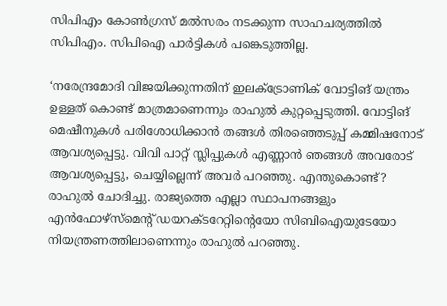സിപിഎം കോൺഗ്രസ് മൽസരം നടക്കുന്ന സാഹചര്യത്തിൽ സിപിഎം. സിപിഐ പാർട്ടികൾ പങ്കെടുത്തില്ല.

‘നരേന്ദ്രമോദി വിജയിക്കുന്നതിന് ഇലക്ട്രോണിക് വോട്ടിങ് യന്ത്രം ഉള്ളത് കൊണ്ട് മാത്രമാണെന്നും രാഹുല്‍ കുറ്റപ്പെടുത്തി. വോട്ടിങ് മെഷീനുകള്‍ പരിശോധിക്കാന്‍ തങ്ങള്‍ തിരഞ്ഞെടുപ്പ് കമ്മിഷനോട് ആവശ്യപ്പെട്ടു. വിവി പാറ്റ് സ്ലിപ്പുകള്‍ എണ്ണാന്‍ ഞങ്ങള്‍ അവരോട് ആവശ്യപ്പെട്ടു, ചെയ്യില്ലെന്ന് അവര്‍ പറഞ്ഞു. എന്തുകൊണ്ട്? രാഹുല്‍ ചോദിച്ചു. രാജ്യത്തെ എല്ലാ സ്ഥാപനങ്ങളും എൻഫോഴ്സ്മെൻ്റ് ഡയറക്ടറേറ്റിന്റെയോ സിബിഐയുടേയോ നിയന്ത്രണത്തിലാണെന്നും രാഹുൽ പറഞ്ഞു.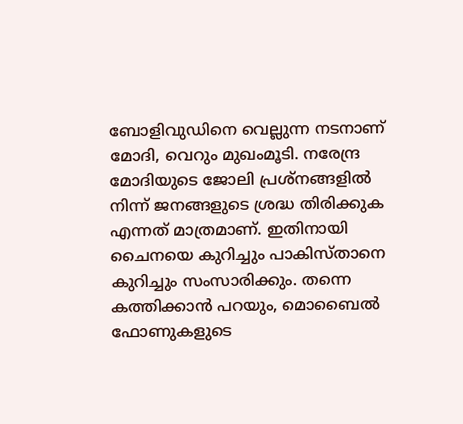ബോളിവുഡിനെ വെല്ലുന്ന നടനാണ് മോദി, വെറും മുഖംമൂടി. നരേന്ദ്ര മോദിയുടെ ജോലി പ്രശ്‌നങ്ങളില്‍ നിന്ന് ജനങ്ങളുടെ ശ്രദ്ധ തിരിക്കുക എന്നത് മാത്രമാണ്. ഇതിനായി ചൈനയെ കുറിച്ചും പാകിസ്താനെ കുറിച്ചും സംസാരിക്കും. തന്നെ കത്തിക്കാന്‍ പറയും, മൊബൈല്‍ ഫോണുകളുടെ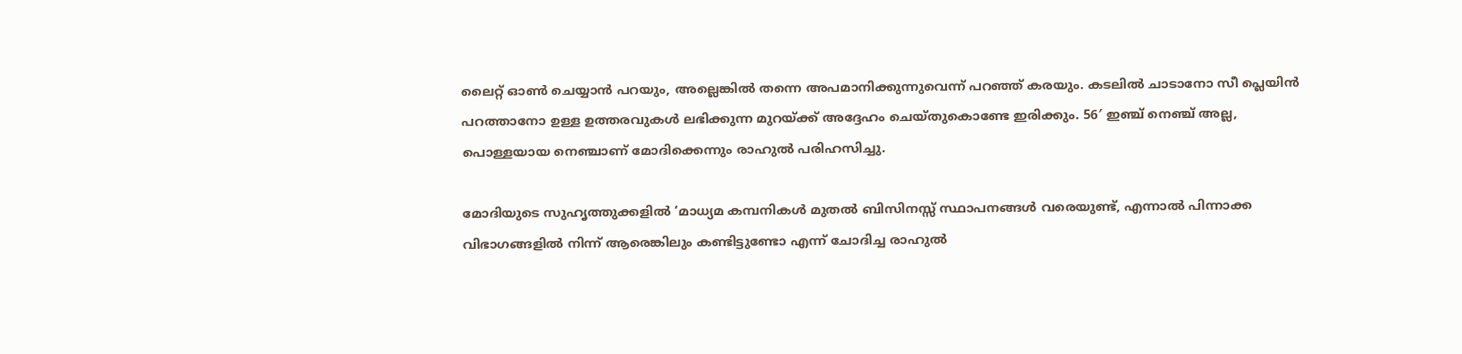ലൈറ്റ് ഓണ്‍ ചെയ്യാന്‍ പറയും, അല്ലെങ്കില്‍ തന്നെ അപമാനിക്കുന്നുവെന്ന് പറഞ്ഞ് കരയും. കടലില്‍ ചാടാനോ സീ പ്ലെയിന്‍ പറത്താനോ ഉള്ള ഉത്തരവുകള്‍ ലഭിക്കുന്ന മുറയ്ക്ക് അദ്ദേഹം ചെയ്തുകൊണ്ടേ ഇരിക്കും. 56′ ഇഞ്ച് നെഞ്ച് അല്ല, പൊള്ളയായ നെഞ്ചാണ് മോദിക്കെന്നും രാഹുല്‍ പരിഹസിച്ചു.

മോദിയുടെ സുഹൃത്തുക്കളില്‍ ‘മാധ്യമ കമ്പനികള്‍ മുതല്‍ ബിസിനസ്സ് സ്ഥാപനങ്ങള്‍ വരെയുണ്ട്, എന്നാല്‍ പിന്നാക്ക വിഭാഗങ്ങളില്‍ നിന്ന് ആരെങ്കിലും കണ്ടിട്ടുണ്ടോ എന്ന് ചോദിച്ച രാഹുല്‍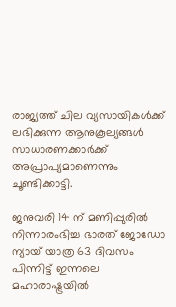രാജ്യത്ത് ചില വ്യസായികള്‍ക്ക് ലഭിക്കുന്ന ആനുകൂല്യങ്ങള്‍ സാധാരണക്കാര്‍ക്ക് അപ്രാപ്യമാണെന്നും ചൂണ്ടിക്കാട്ടി.

ജനുവരി 14 ന് മണിപ്പുരിൽ നിന്നാരംഭിച്ച ഭാരത് ജോഡോ ന്യായ് യാത്ര 63 ദിവസം പിന്നിട്ട് ഇന്നലെ മഹാരാഷ്ട്രയിൽ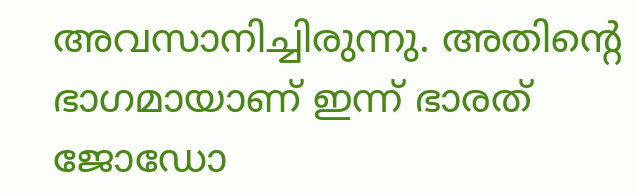അവസാനിച്ചിരുന്നു. അതിന്റെ ഭാഗമായാണ് ഇന്ന് ഭാരത് ജോഡോ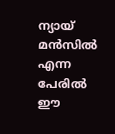ന്യായ് മൻസിൽ എന്ന പേരിൽ ഈ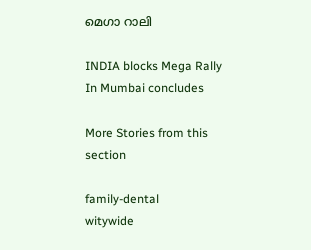മെഗാ റാലി

INDIA blocks Mega Rally In Mumbai concludes

More Stories from this section

family-dental
witywide